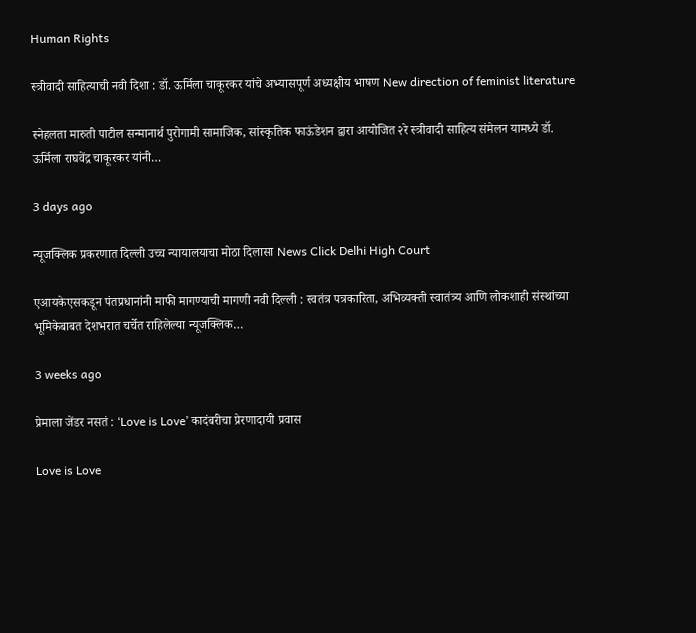Human Rights

स्त्रीवादी साहित्याची नवी दिशा : डॉ. ऊर्मिला चाकूरकर यांचे अभ्यासपूर्ण अध्यक्षीय भाषण New direction of feminist literature

स्नेहलता मारुती पाटील सन्मानार्थ पुरोगामी सामाजिक, सांस्कृतिक फाऊंडेशन द्वारा आयोजित २रे स्त्रीवादी साहित्य संमेलन यामध्ये डॉ. ऊर्मिला राघवेंद्र चाकूरकर यांनी…

3 days ago

न्यूजक्लिक प्रकरणात दिल्ली उच्च न्यायालयाचा मोठा दिलासा News Click Delhi High Court

एआयकेएसकडून पंतप्रधानांनी माफी मागण्याची मागणी नवी दिल्ली : स्वतंत्र पत्रकारिता, अभिव्यक्ती स्वातंत्र्य आणि लोकशाही संस्थांच्या भूमिकेबाबत देशभरात चर्चेत राहिलेल्या न्यूजक्लिक…

3 weeks ago

प्रेमाला जेंडर नसतं : ‘Love is Love’ कादंबरीचा प्रेरणादायी प्रवास

Love is Love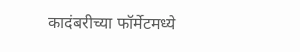कादंबरीच्या फॉर्मेटमध्ये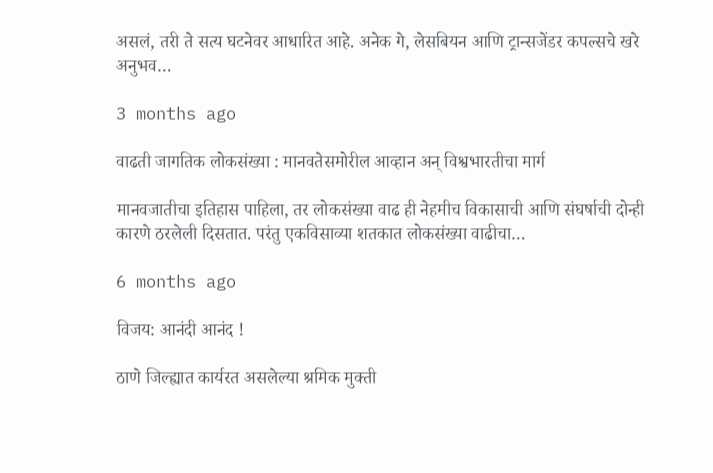असलं, तरी ते सत्य घटनेवर आधारित आहे. अनेक गे, लेसबियन आणि ट्रान्सजेंडर कपल्सचे खरे अनुभव…

3 months ago

वाढती जागतिक लोकसंख्या : मानवतेसमोरील आव्हान अन् विश्वभारतीचा मार्ग

मानवजातीचा इतिहास पाहिला, तर लोकसंख्या वाढ ही नेहमीच विकासाची आणि संघर्षाची दोन्ही कारणे ठरलेली दिसतात. परंतु एकविसाव्या शतकात लोकसंख्या वाढीचा…

6 months ago

विजय: आनंदी आनंद !

ठाणे जिल्ह्यात कार्यरत असलेल्या श्रमिक मुक्ती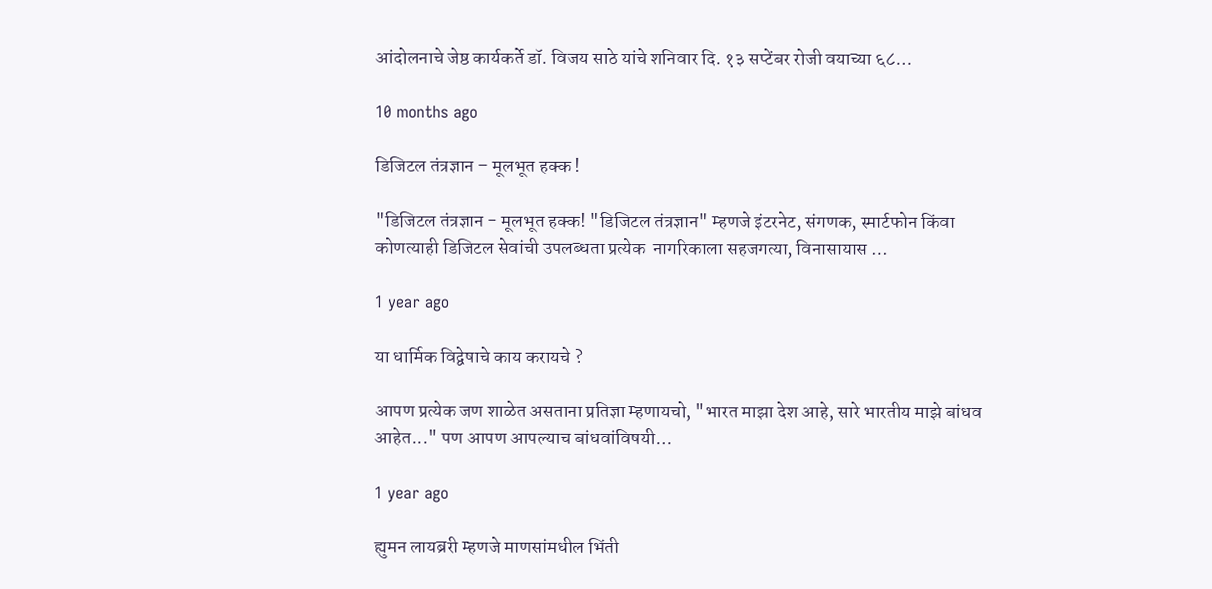आंदोलनाचे जेष्ठ कार्यकर्ते डॉ. विजय साठे यांचे शनिवार दि. १३ सप्टेंबर रोजी वयाच्या ६८…

10 months ago

डिजिटल तंत्रज्ञान – मूलभूत हक्क !

"डिजिटल तंत्रज्ञान - मूलभूत हक्क! "डिजिटल तंत्रज्ञान" म्हणजे इंटरनेट, संगणक, स्मार्टफोन किंवा कोणत्याही डिजिटल सेवांची उपलब्धता प्रत्येक  नागरिकाला सहजगत्या, विनासायास …

1 year ago

या धार्मिक विद्वेषाचे काय करायचे ?

आपण प्रत्येक जण शाळेत असताना प्रतिज्ञा म्हणायचो, "भारत माझा देश आहे, सारे भारतीय माझे बांधव आहेत..." पण आपण आपल्याच बांधवांविषयी…

1 year ago

ह्युमन लायब्ररी म्हणजे माणसांमधील भिंती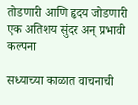तोडणारी आणि हृदय जोडणारी एक अतिशय सुंदर अन् प्रभावी कल्पना

सध्याच्या काळात वाचनाची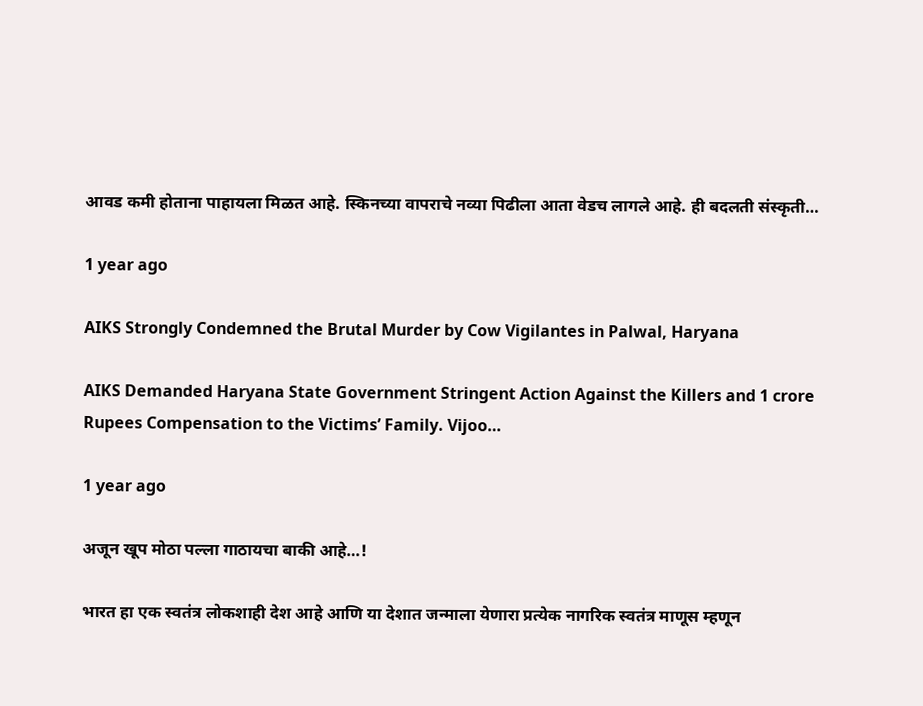आवड कमी होताना पाहायला मिळत आहे. स्किनच्या वापराचे नव्या पिढीला आता वेडच लागले आहे. ही बदलती संस्कृती…

1 year ago

AIKS Strongly Condemned the Brutal Murder by Cow Vigilantes in Palwal, Haryana

AIKS Demanded Haryana State Government Stringent Action Against the Killers and 1 crore Rupees Compensation to the Victims’ Family. Vijoo…

1 year ago

अजून खूप मोठा पल्ला गाठायचा बाकी आहे…!

भारत हा एक स्वतंत्र लोकशाही देश आहे आणि या देशात जन्माला येणारा प्रत्येक नागरिक स्वतंत्र माणूस म्हणून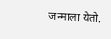जन्माला येतो.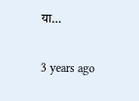या…

3 years ago